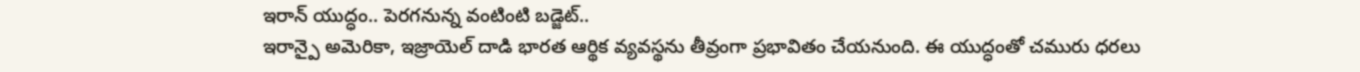ఇరాన్ యుద్ధం.. పెరగనున్న వంటింటి బడ్జెట్..
ఇరాన్పై అమెరికా, ఇజ్రాయెల్ దాడి భారత ఆర్థిక వ్యవస్థను తీవ్రంగా ప్రభావితం చేయనుంది. ఈ యుద్ధంతో చమురు ధరలు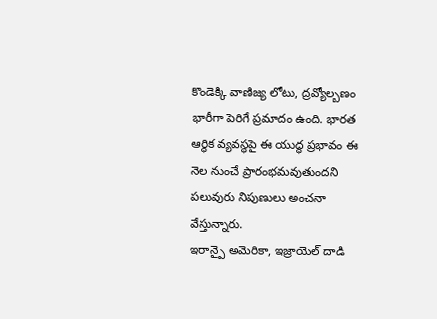కొండెక్కి వాణిజ్య లోటు, ద్రవ్యోల్బణం భారీగా పెరిగే ప్రమాదం ఉంది. భారత ఆర్థిక వ్యవస్థపై ఈ యుద్ధ ప్రభావం ఈ నెల నుంచే ప్రారంభమవుతుందని పలువురు నిపుణులు అంచనా వేస్తున్నారు.
ఇరాన్పై అమెరికా, ఇజ్రాయెల్ దాడి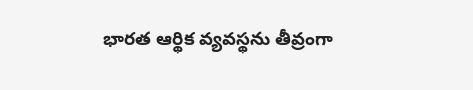భారత ఆర్థిక వ్యవస్థను తీవ్రంగా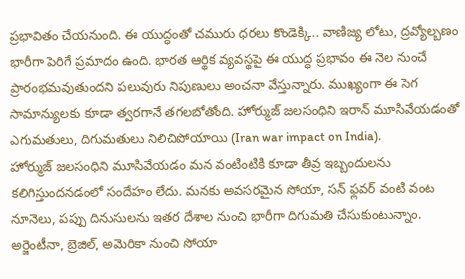ప్రభావితం చేయనుంది. ఈ యుద్ధంతో చమురు ధరలు కొండెక్కి.. వాణిజ్య లోటు, ద్రవ్యోల్బణం భారీగా పెరిగే ప్రమాదం ఉంది. భారత ఆర్థిక వ్యవస్థపై ఈ యుద్ధ ప్రభావం ఈ నెల నుంచే ప్రారంభమవుతుందని పలువురు నిపుణులు అంచనా వేస్తున్నారు. ముఖ్యంగా ఈ సెగ సామాన్యులకు కూడా త్వరగానే తగలబోతోంది. హోర్ముజ్ జలసంధిని ఇరాన్ మూసివేయడంతో ఎగుమతులు, దిగుమతులు నిలిచిపోయాయి (Iran war impact on India).
హోర్ముజ్ జలసంధిని మూసివేయడం మన వంటింటికి కూడా తీవ్ర ఇబ్బందులను కలిగిస్తుందనడంలో సందేహం లేదు. మనకు అవసరమైన సోయా, సన్ ఫ్లవర్ వంటి వంట నూనెలు, పప్పు దినుసులను ఇతర దేశాల నుంచి భారీగా దిగుమతి చేసుకుంటున్నాం. అర్జెంటీనా, బ్రెజిల్, అమెరికా నుంచి సోయా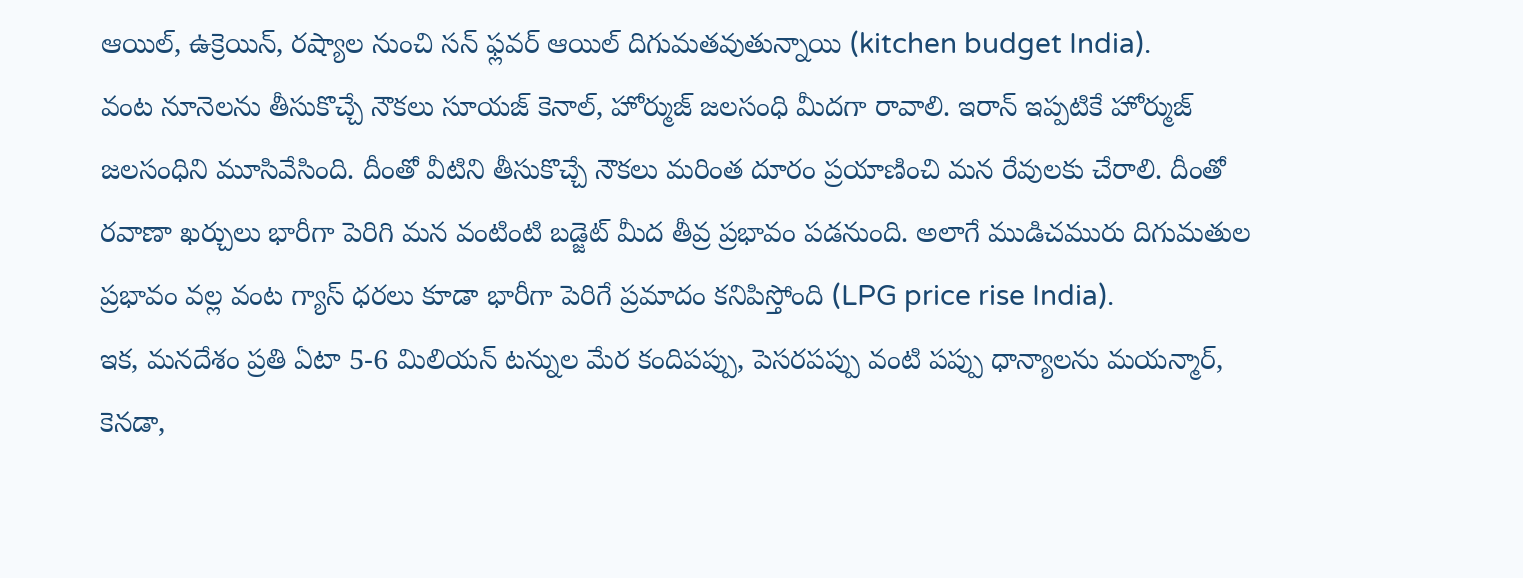ఆయిల్, ఉక్రెయిన్, రష్యాల నుంచి సన్ ఫ్లవర్ ఆయిల్ దిగుమతవుతున్నాయి (kitchen budget India).
వంట నూనెలను తీసుకొచ్చే నౌకలు సూయజ్ కెనాల్, హోర్ముజ్ జలసంధి మీదగా రావాలి. ఇరాన్ ఇప్పటికే హోర్ముజ్ జలసంధిని మూసివేసింది. దీంతో వీటిని తీసుకొచ్చే నౌకలు మరింత దూరం ప్రయాణించి మన రేవులకు చేరాలి. దీంతో రవాణా ఖర్చులు భారీగా పెరిగి మన వంటింటి బడ్జెట్ మీద తీవ్ర ప్రభావం పడనుంది. అలాగే ముడిచమురు దిగుమతుల ప్రభావం వల్ల వంట గ్యాస్ ధరలు కూడా భారీగా పెరిగే ప్రమాదం కనిపిస్తోంది (LPG price rise India).
ఇక, మనదేశం ప్రతి ఏటా 5-6 మిలియన్ టన్నుల మేర కందిపప్పు, పెసరపప్పు వంటి పప్పు ధాన్యాలను మయన్మార్, కెనడా,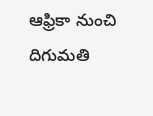ఆఫ్రికా నుంచి దిగుమతి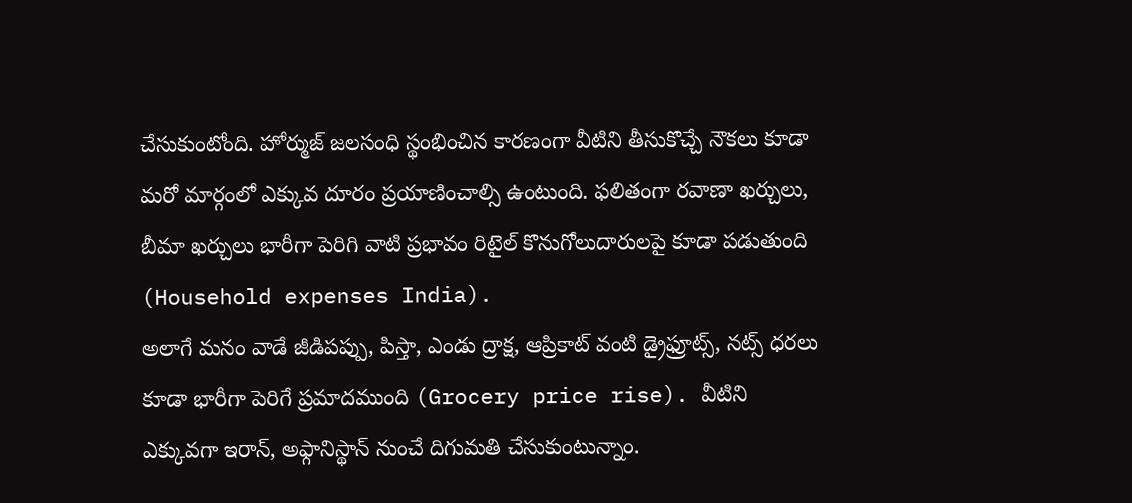చేసుకుంటోంది. హోర్ముజ్ జలసంధి స్థంభించిన కారణంగా వీటిని తీసుకొచ్చే నౌకలు కూడా మరో మార్గంలో ఎక్కువ దూరం ప్రయాణించాల్సి ఉంటుంది. ఫలితంగా రవాణా ఖర్చులు, బీమా ఖర్చులు భారీగా పెరిగి వాటి ప్రభావం రిటైల్ కొనుగోలుదారులపై కూడా పడుతుంది (Household expenses India).
అలాగే మనం వాడే జీడిపప్పు, పిస్తా, ఎండు ద్రాక్ష, ఆప్రికాట్ వంటి డ్రైఫ్రూట్స్, నట్స్ ధరలు కూడా భారీగా పెరిగే ప్రమాదముంది (Grocery price rise). వీటిని ఎక్కువగా ఇరాన్, అఫ్గానిస్థాన్ నుంచే దిగుమతి చేసుకుంటున్నాం.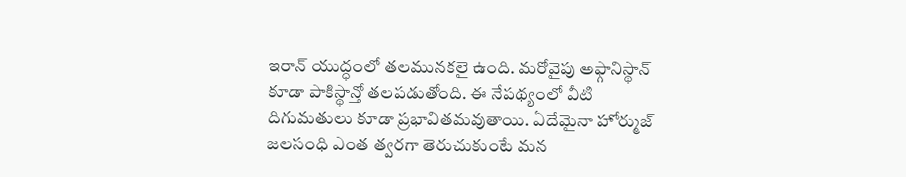ఇరాన్ యుద్ధంలో తలమునకలై ఉంది. మరోవైపు అఫ్గానిస్థాన్ కూడా పాకిస్థాన్తో తలపడుతోంది. ఈ నేపథ్యంలో వీటి దిగుమతులు కూడా ప్రభావితమవుతాయి. ఏదేమైనా హోర్ముజ్ జలసంధి ఎంత త్వరగా తెరుచుకుంటే మన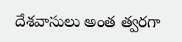దేశవాసులు అంత త్వరగా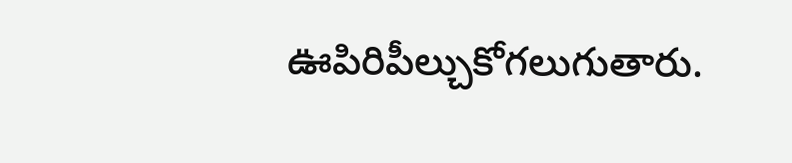ఊపిరిపీల్చుకోగలుగుతారు.